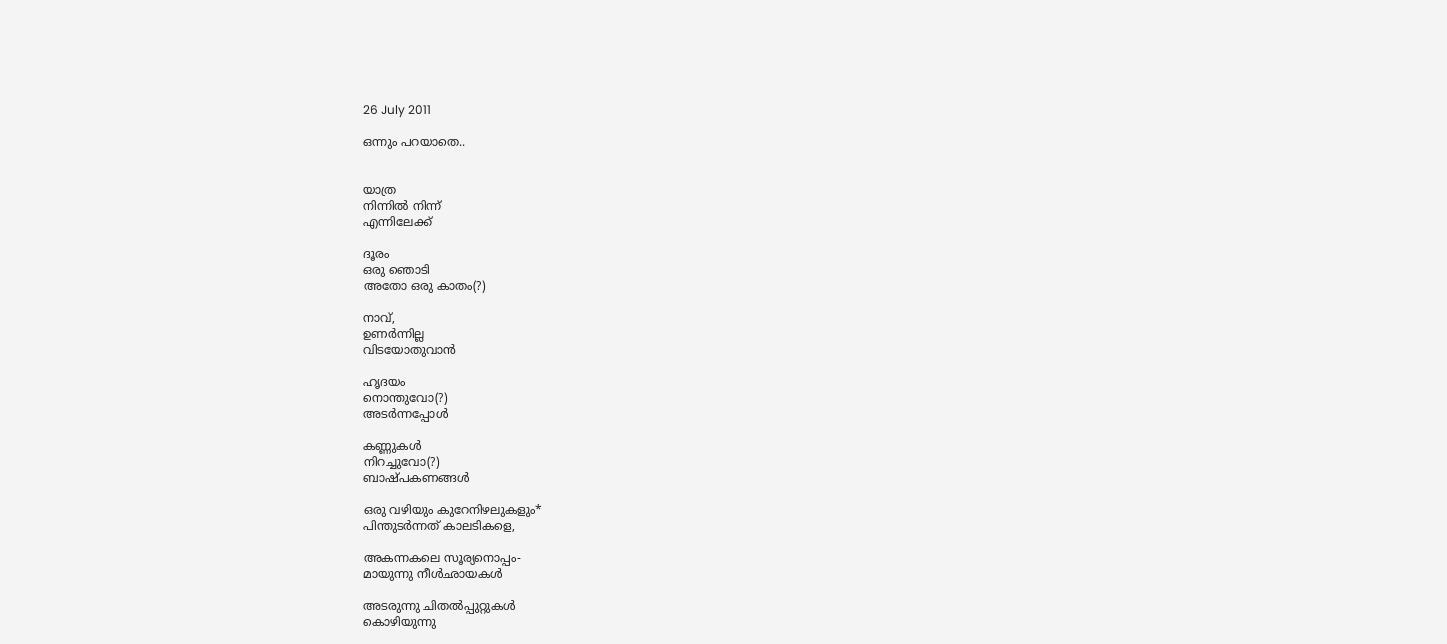26 July 2011

ഒന്നും പറയാതെ..


യാത്ര
നിന്നില്‍ നിന്ന്
എന്നിലേക്ക്

ദൂരം
ഒരു ഞൊടി
അതോ ഒരു കാതം(?)

നാവ്,
ഉണര്‍ന്നില്ല
വിടയോതുവാന്‍

ഹൃദയം
നൊന്തുവോ(?)
അടര്‍ന്നപ്പോള്‍

കണ്ണുകള്‍
നിറച്ചുവോ(?)
ബാഷ്പകണങ്ങള്‍

ഒരു വഴിയും കുറേനിഴലുകളും*
പിന്തുടര്‍ന്നത് കാലടികളെ,

അകന്നകലെ സൂര്യനൊപ്പം-
മായുന്നു നീള്‍ഛായകള്‍

അടരുന്നു ചിതല്‍പ്പുറ്റുകള്‍
കൊഴിയുന്നു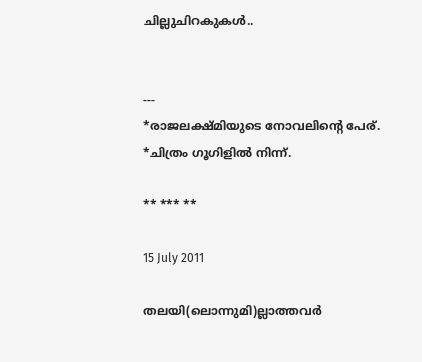ചില്ലുചിറകുകള്‍..


---
*രാജലക്ഷ്മിയുടെ നോവലിന്റെ പേര്.
*ചിത്രം ഗൂഗിളിൽ നിന്ന്.

** *** **

15 July 2011

തലയി(ലൊന്നുമി)ല്ലാത്തവര്‍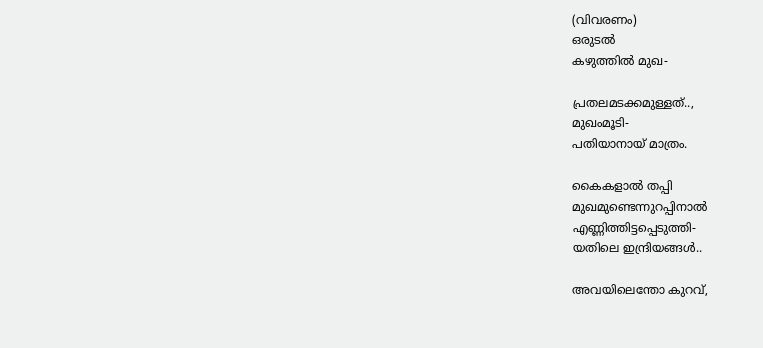(വിവരണം)
ഒരുടല്‍
കഴുത്തില്‍ മുഖ-

പ്രതലമടക്കമുള്ളത്..,
മുഖംമൂടി-
പതിയാനായ് മാത്രം.

കൈകളാല്‍ തപ്പി
മുഖമുണ്ടെന്നുറപ്പിനാല്‍
എണ്ണിത്തിട്ടപ്പെടുത്തി-
യതിലെ ഇന്ദ്രിയങ്ങള്‍..

അവയിലെന്തോ കുറവ്,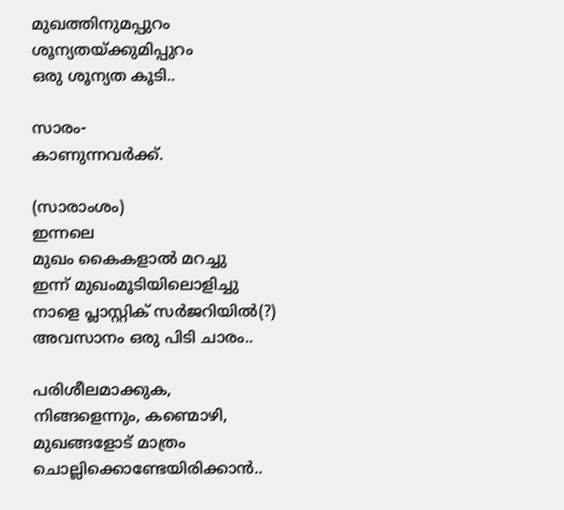മുഖത്തിനുമപ്പുറം
ശൂന്യതയ്ക്കുമിപ്പുറം
ഒരു ശൂന്യത കൂടി..

സാരം-
കാണുന്നവര്‍ക്ക്.

(സാരാംശം)
ഇന്നലെ
മുഖം കൈകളാല്‍ മറച്ചു
ഇന്ന് മുഖംമൂടിയിലൊളിച്ചു
നാളെ പ്ലാസ്റ്റിക് സര്‍ജറിയില്‍(?)
അവസാനം ഒരു പിടി ചാരം..

പരിശീലമാക്കുക,
നിങ്ങളെന്നും, കണ്മൊഴി,
മുഖങ്ങളോട് മാത്രം
ചൊല്ലിക്കൊണ്ടേയിരിക്കാന്‍..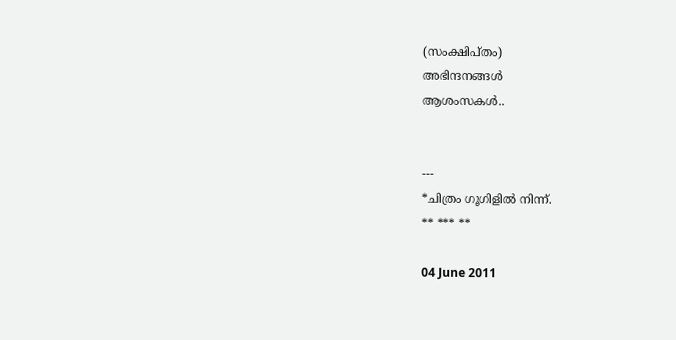(സംക്ഷിപ്തം)
അഭിന്ദനങ്ങള്‍
ആശംസകള്‍..


---
*ചിത്രം ഗൂഗിളിൽ നിന്ന്.
** *** **

04 June 2011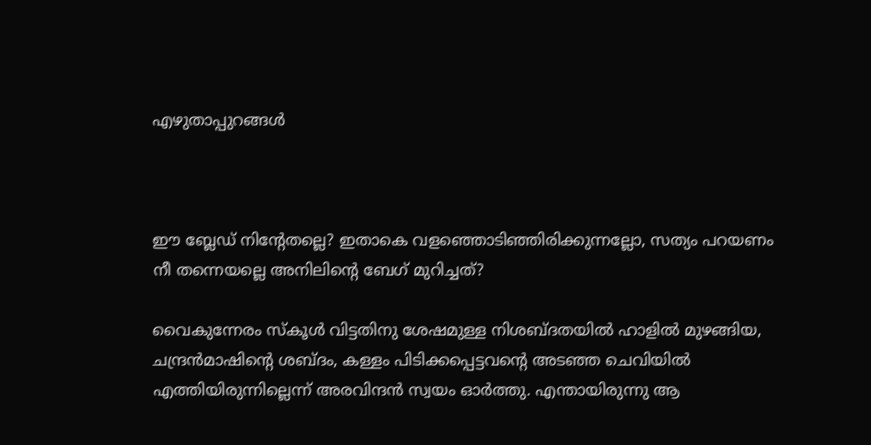എഴുതാപ്പുറങ്ങള്‍



ഈ ബ്ലേഡ് നിന്റേതല്ലെ? ഇതാകെ വളഞ്ഞൊടിഞ്ഞിരിക്കുന്നല്ലോ, സത്യം പറയണം നീ തന്നെയല്ലെ അനിലിന്റെ ബേഗ് മുറിച്ചത്?

വൈകുന്നേരം സ്കൂള്‍ വിട്ടതിനു ശേഷമുള്ള നിശബ്ദതയില്‍ ഹാളില്‍ മുഴങ്ങിയ, ചന്ദ്രന്‍മാഷിന്റെ ശബ്ദം, കള്ളം പിടിക്കപ്പെട്ടവന്റെ അടഞ്ഞ ചെവിയില്‍ എത്തിയിരുന്നില്ലെന്ന്‍ അരവിന്ദന്‍ സ്വയം ഓര്‍ത്തു. എന്തായിരുന്നു ആ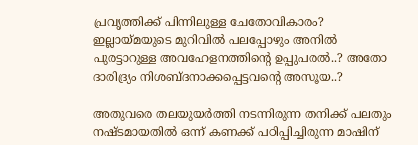പ്രവൃത്തിക്ക് പിന്നിലുള്ള ചേതോവികാരം? ഇല്ലായ്മയുടെ മുറിവില്‍ പലപ്പോഴും അനില്‍ പുരട്ടാറുള്ള അവഹേളനത്തിന്റെ ഉപ്പുപരല്‍..? അതോ ദാരിദ്ര്യം നിശബ്ദനാക്കപ്പെട്ടവന്റെ അസൂയ..?

അതുവരെ തലയുയര്‍ത്തി നടന്നിരുന്ന തനിക്ക് പലതും നഷ്ടമായതില്‍ ഒന്ന് കണക്ക് പഠിപ്പിച്ചിരുന്ന മാഷിന്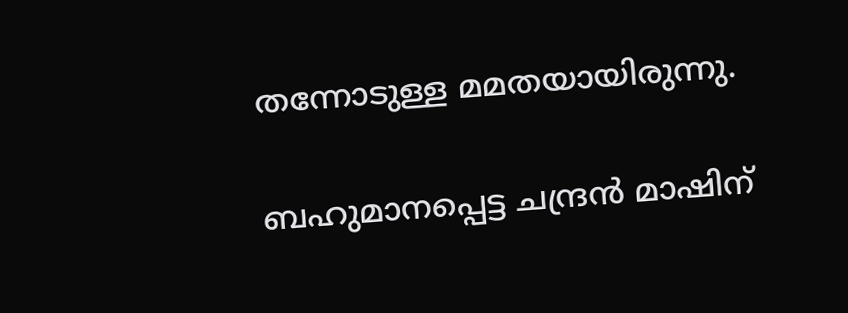തന്നോടുള്ള മമതയായിരുന്നു.

ബഹുമാനപ്പെട്ട ചന്ദ്രന്‍ മാഷിന്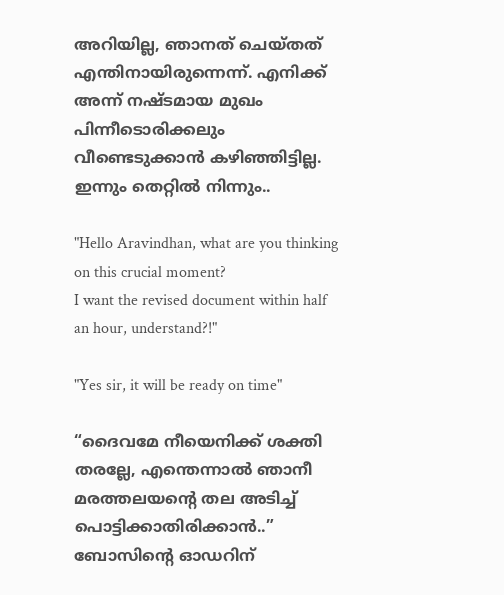അറിയില്ല, ഞാനത് ചെയ്തത് എന്തിനായിരുന്നെന്ന്. എനിക്ക് അന്ന് നഷ്ടമായ മുഖം പിന്നീടൊരിക്കലും വീണ്ടെടുക്കാന്‍ കഴിഞ്ഞിട്ടില്ല. ഇന്നും തെറ്റില്‍ നിന്നും..

"Hello Aravindhan, what are you thinking on this crucial moment?
I want the revised document within half an hour, understand?!"

"Yes sir, it will be ready on time"

“ദൈവമേ നീയെനിക്ക് ശക്തി തരല്ലേ, എന്തെന്നാല്‍ ഞാനീ മരത്തലയന്റെ തല അടിച്ച് പൊട്ടിക്കാതിരിക്കാന്‍..” ബോസിന്റെ ഓഡറിന്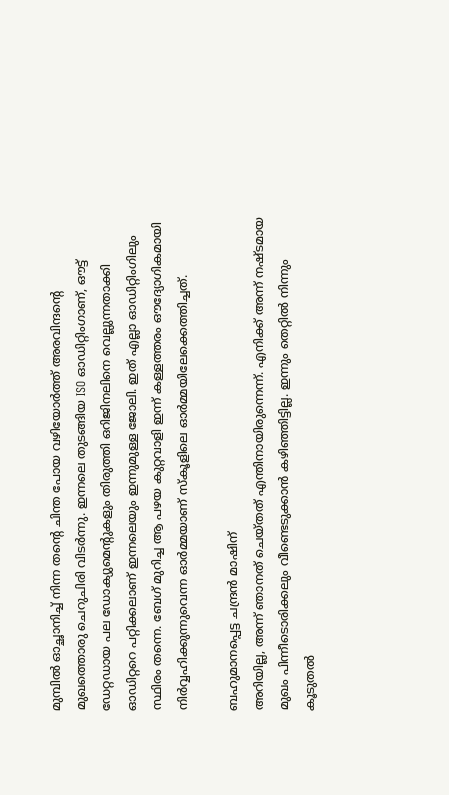മുമ്പില്‍ ഓച്ഛാനിച്ച് നിന്ന തന്റെ ചിന്ത പോയ വഴിയോര്‍ത്ത് അരവിന്ദന്റെ മുഖത്തൊരു ചെറുചിരി വിടര്‍ന്നു. ഇന്നലെ തുടങ്ങിയ ISO ഓഡിറ്റിംഗാണ്, ഔട്ട് ഡേറ്റഡായ പല ഡോക്യുമെന്റുകളും തിരുത്തി ഒറിജിനലിനെ വെല്ലുന്നതാക്കി ഓഡിറ്ററെ പറ്റിക്കലാണ് ഇന്നലെയും ഇന്നുമുള്ള ജോലി. ഇത് എല്ലാ ഓഡിറ്റിംഗിലും സ്ഥിരം തന്നെ. ബേഗ് മുറിച്ച ആ പഴയ കുറ്റവാളി ഇന്ന്‍ കള്ളത്തരം ഔദ്യോഗികമായി നിര്‍വ്വഹിക്കുന്നുവെന്ന ഓര്‍മ്മയാണ് സ്കൂളിലെ ഓര്‍മ്മയിലേക്കെത്തിച്ചത്.

ബഹുമാനപ്പെട്ട ചന്ദ്രന്‍ മാഷിന്
അറിയില്ല, അന്ന് ഞാനത് ചെയ്തത് എന്തിനായിരുന്നെന്ന്. എനിക്ക് അന്ന് നഷ്ടമായ മുഖം പിന്നീടൊരിക്കലും വീണ്ടെടുക്കാന്‍ കഴിഞ്ഞിട്ടില്ല. ഇന്നും തെറ്റില്‍ നിന്നും കൂടുതല്‍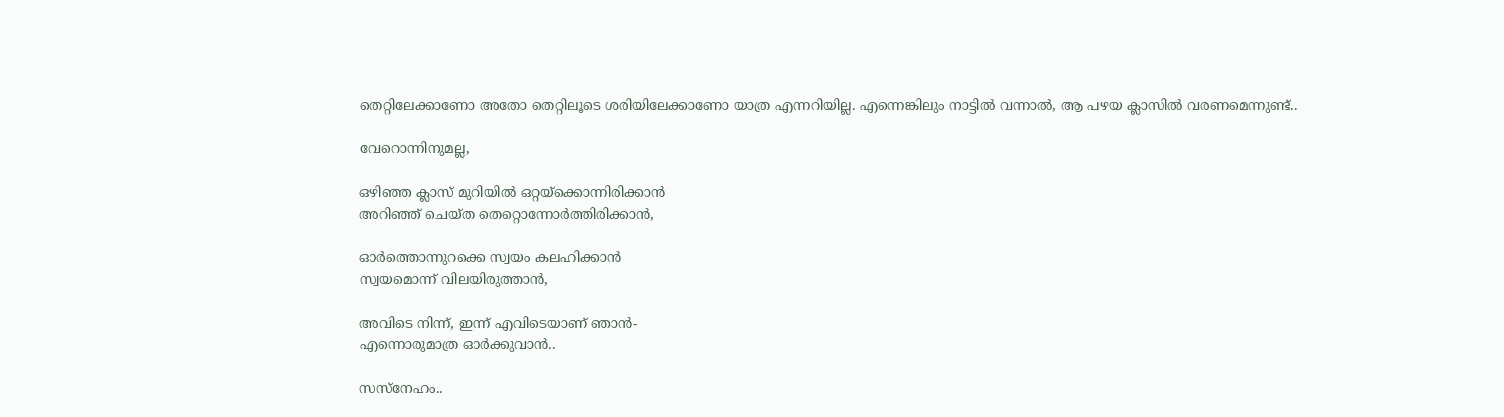തെറ്റിലേക്കാണോ അതോ തെറ്റിലൂടെ ശരിയിലേക്കാണോ യാത്ര എന്നറിയില്ല. എന്നെങ്കിലും നാട്ടില്‍ വന്നാല്‍, ആ പഴയ ക്ലാസില്‍ വരണമെന്നുണ്ട്..

വേറൊന്നിനുമല്ല,

ഒഴിഞ്ഞ ക്ലാസ് മുറിയില്‍ ഒറ്റയ്ക്കൊന്നിരിക്കാന്‍
അറിഞ്ഞ് ചെയ്ത തെറ്റൊന്നോര്‍ത്തിരിക്കാന്‍,

ഓര്‍ത്തൊന്നുറക്കെ സ്വയം കലഹിക്കാന്‍
സ്വയമൊന്ന് വിലയിരുത്താന്‍,

അവിടെ നിന്ന്, ഇന്ന് എവിടെയാണ് ഞാന്‍-
എന്നൊരുമാത്ര ഓര്‍ക്കുവാന്‍..

സസ്നേഹം..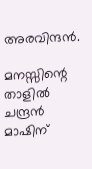അരവിന്ദന്‍.

മനസ്സിന്റെ താളില്‍ ചന്ദ്രന്‍ മാഷിന്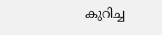കുറിച്ച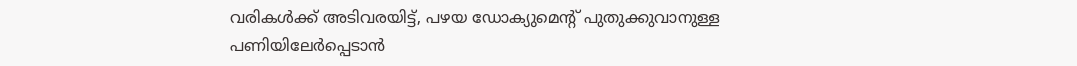വരികള്‍ക്ക് അടിവരയിട്ട്, പഴയ ഡോക്യുമെന്റ് പുതുക്കുവാനുള്ള പണിയിലേര്‍പ്പെടാന്‍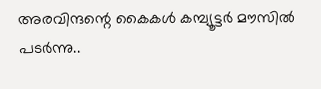അരവിന്ദന്റെ കൈകള്‍ കമ്പ്യൂട്ടര്‍ മൗസില്‍ പടര്‍ന്നു..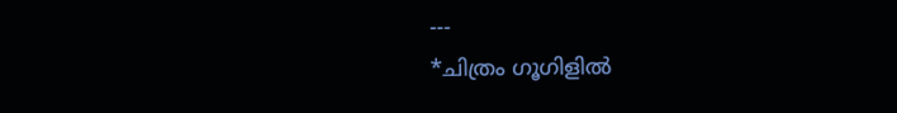---
*ചിത്രം ഗൂഗിളില്‍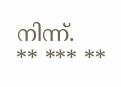നിന്ന്.
** *** **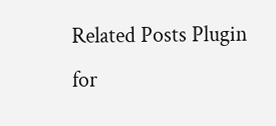Related Posts Plugin for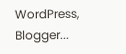WordPress, Blogger...